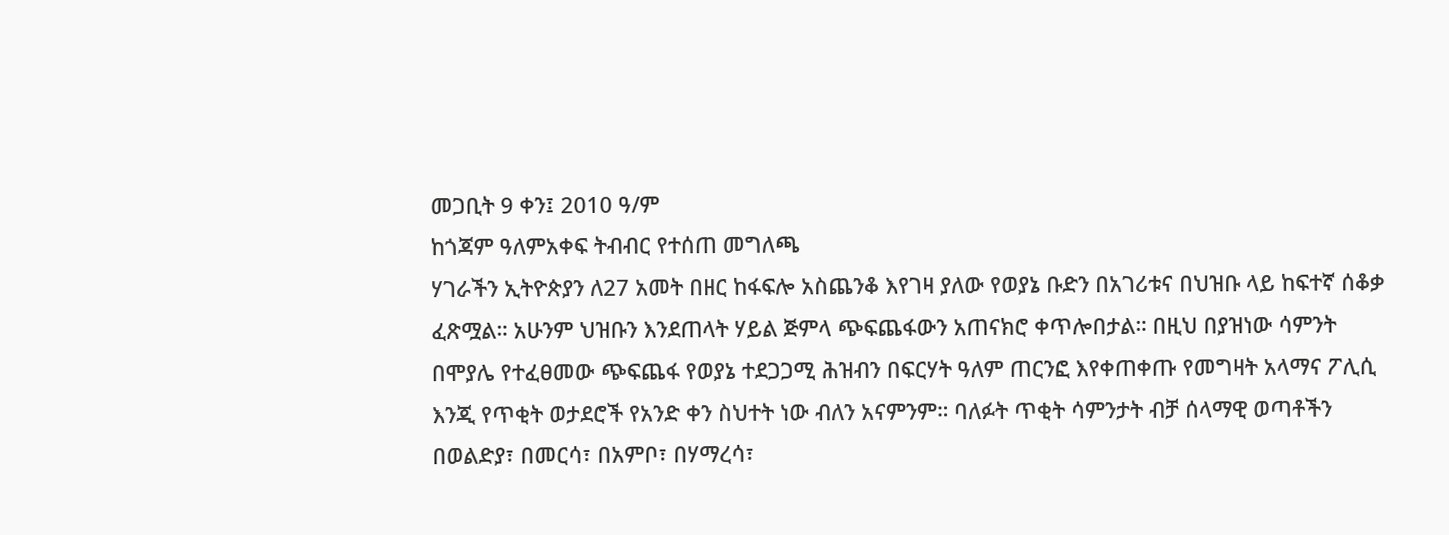መጋቢት 9 ቀን፤ 2010 ዓ/ም
ከጎጃም ዓለምአቀፍ ትብብር የተሰጠ መግለጫ
ሃገራችን ኢትዮጵያን ለ27 አመት በዘር ከፋፍሎ አስጨንቆ እየገዛ ያለው የወያኔ ቡድን በአገሪቱና በህዝቡ ላይ ከፍተኛ ሰቆቃ ፈጽሟል። አሁንም ህዝቡን እንደጠላት ሃይል ጅምላ ጭፍጨፋውን አጠናክሮ ቀጥሎበታል። በዚህ በያዝነው ሳምንት በሞያሌ የተፈፀመው ጭፍጨፋ የወያኔ ተደጋጋሚ ሕዝብን በፍርሃት ዓለም ጠርንፎ እየቀጠቀጡ የመግዛት አላማና ፖሊሲ እንጂ የጥቂት ወታደሮች የአንድ ቀን ስህተት ነው ብለን አናምንም። ባለፉት ጥቂት ሳምንታት ብቻ ሰላማዊ ወጣቶችን በወልድያ፣ በመርሳ፣ በአምቦ፣ በሃማረሳ፣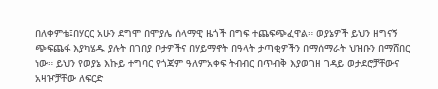በለቀምቴ፤በሃርር አሁን ደግሞ በሞያሌ ሰላማዊ ዜጎች በግፍ ተጨፍጭፈዋል። ወያኔዎች ይህን ዘግናኝ ጭፍጨፋ እያካሄዱ ያሉት በገበያ ቦታዎችና በሃይማኖት በዓላት ታጣቂዎችን በማሰማራት ህዝቡን በማሸበር ነው። ይህን የወያኔ እኩይ ተግባር የጎጃም ዓለምአቀፍ ትብብር በጥብቅ እያወገዘ ገዳይ ወታደሮቻቸውና አዛዦቻቸው ለፍርድ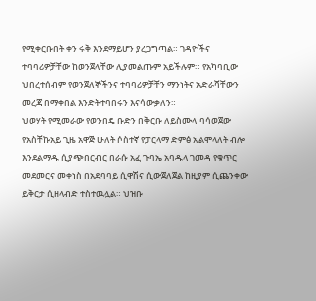የሚቀርቡበት ቀን ሩቅ እንደማይሆን ያረጋግጣል። ገዳዮችና ተባባሪዎቻቸው ከወንጀላቸው ሊያመልጡም አይችሉም። የአካባቢው ህበረተሰብም የወንጀለኞችንና ተባባሪዎቻቸን ማንነትና አድራሻቸውን መረጃ በማቀበል እንድትተባበሩን እናሳውቃለን።
ህወሃት የሚመራው የወንበዴ ቡድን በቅርቡ ለይስሙላ ባሳወጀው የአስቸኩአይ ጊዜ አዋጅ ሁለት ሶስተኛ የፓርላማ ድምፅ አልሞላለት ብሎ እንደልማዱ ሲያጭበርብር በራሱ አፈ ጉባኤ አባዱላ ገመዳ የቁጥር መደመርና መቀነስ በአደባባይ ሲዋሽና ሲውጀለጀል ከዚያም ሲጨንቀው ይቅርታ ሲዘላብድ ተስተዉሏል። ህዝቡ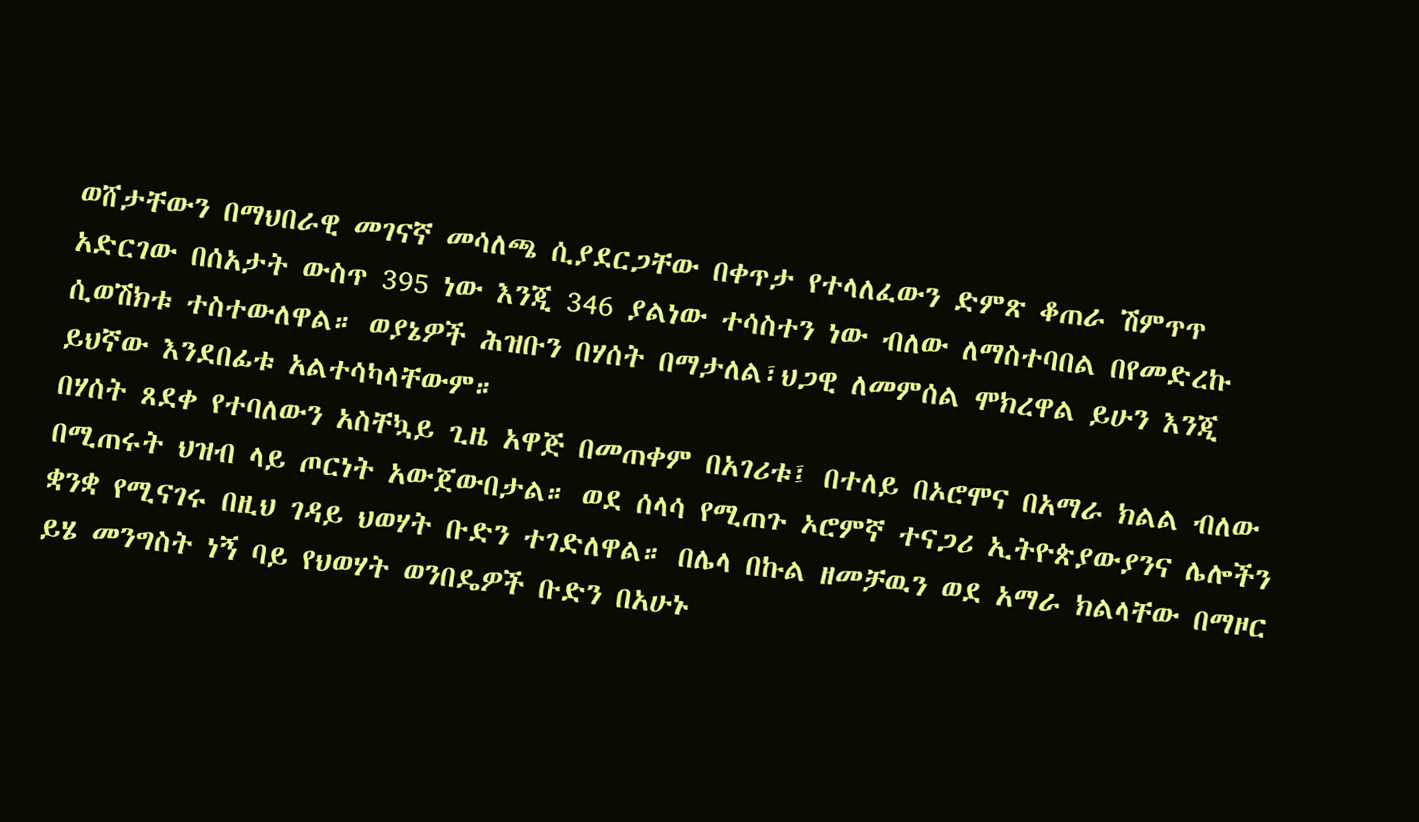ወሸታቸውን በማህበራዊ መገናኛ መሳለጫ ሲያደርጋቸው በቀጥታ የተላለፈውን ድምጽ ቆጠራ ሽምጥጥ አድርገው በሰአታት ውስጥ 395 ነው እንጂ 346 ያልነው ተሳስተን ነው ብለው ለማስተባበል በየመድረኩ ሲወሽክቱ ተስተውለዋል። ወያኔዎች ሕዝቡን በሃሰት በማታለል፣ህጋዊ ለመምሰል ሞክረዋል ይሁን እንጂ ይህኛው እንደበፊቱ አልተሳካላቸውም።
በሃሰት ጸደቀ የተባለውን አስቸኳይ ጊዜ አዋጅ በመጠቀም በአገሪቱ፤ በተለይ በኦሮሞና በአማራ ክልል ብለው በሚጠሩት ህዝብ ላይ ጦርነት አውጀውበታል። ወደ ሰላሳ የሚጠጉ ኦሮምኛ ተናጋሪ ኢትዮጵያውያንና ሌሎችን ቋንቋ የሚናገሩ በዚህ ገዳይ ህወሃት ቡድን ተገድለዋል። በሌላ በኩል ዘመቻዉን ወደ አማራ ክልላቸው በማዞር ይሄ መንግስት ነኝ ባይ የህወሃት ወንበዴዎች ቡድን በአሁኑ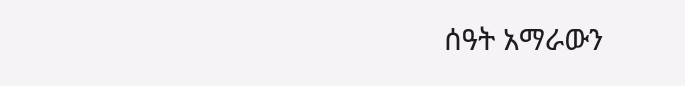ሰዓት አማራውን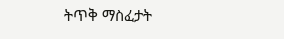ትጥቅ ማስፈታት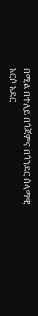በሚል በተለይ በጎጃምና በጎንደር ሰላማዊ አርሶ አደር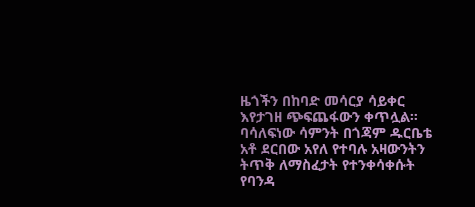ዜጎችን በከባድ መሳርያ ሳይቀር እየታገዘ ጭፍጨፋውን ቀጥሏል። ባሳለፍነው ሳምንት በጎጃም ዱርቤቴ አቶ ደርበው አየለ የተባሉ አዛውንትን ትጥቅ ለማስፈታት የተንቀሳቀሱት የባንዳ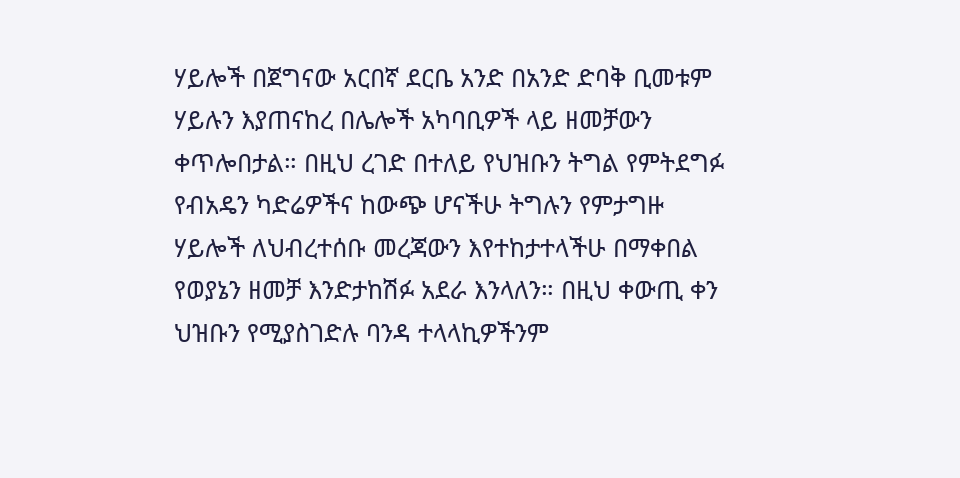ሃይሎች በጀግናው አርበኛ ደርቤ አንድ በአንድ ድባቅ ቢመቱም ሃይሉን እያጠናከረ በሌሎች አካባቢዎች ላይ ዘመቻውን ቀጥሎበታል። በዚህ ረገድ በተለይ የህዝቡን ትግል የምትደግፉ የብአዴን ካድሬዎችና ከውጭ ሆናችሁ ትግሉን የምታግዙ ሃይሎች ለህብረተሰቡ መረጃውን እየተከታተላችሁ በማቀበል የወያኔን ዘመቻ እንድታከሽፉ አደራ እንላለን። በዚህ ቀውጢ ቀን ህዝቡን የሚያስገድሉ ባንዳ ተላላኪዎችንም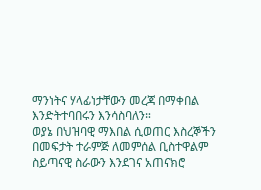ማንነትና ሃላፊነታቸውን መረጃ በማቀበል እንድትተባበሩን እንሳስባለን።
ወያኔ በህዝባዊ ማእበል ሲወጠር እስረኞችን በመፍታት ተራምጅ ለመምሰል ቢስተዋልም ስይጣናዊ ስራውን እንደገና አጠናክሮ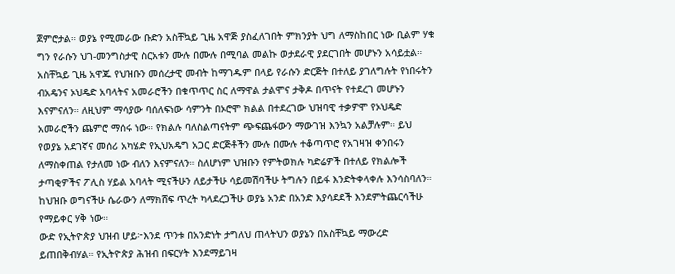ጀምሮታል። ወያኔ የሚመራው ቡድን አስቸኳይ ጊዜ አዋጅ ያስፈለገበት ምክንያት ህግ ለማስከበር ነው ቢልም ሃቁ ግን የራሱን ህገ-መንግስታዊ ስርአቱን ሙሉ በሙሉ በሚባል መልኩ ወታደራዊ ያደርገበት መሆኑን አሳይቷል። አስቸኳይ ጊዜ አዋጁ የህዝቡን መሰረታዊ መብት ከማገዱም በላይ የራሱን ድርጅት በተለይ ያገለግሉት የነበሩትን ብአዴንና ኦህዴድ አባላትና አመራሮችን በቁጥጥር ስር ለማዋል ታልሞና ታቅዶ በጥናት የተደረገ መሆኑን እናምናለን። ለዚህም ማሳያው ባሰለፍነው ሳምንት በኦሮሞ ክልል በተደረገው ህዝባዊ ተቃዎሞ የኦህዴድ አመራሮችን ጨምሮ ማሰሩ ነው። የክልሉ ባለስልጣናትም ጭፍጨፋውን ማውገዝ እንኳን አልቻሉም። ይህ የወያኔ አደገኛና መሰሪ አካሄድ የኢህአዴግ አጋር ድርጅቶችን ሙሉ በሙሉ ተቆጣጥሮ የአገዛዝ ቀንበሩን ለማስቀጠል የታለመ ነው ብለን እናምናለን። ስለሆነም ህዝቡን የምትወክሉ ካድሬዎች በተለይ የክልሎች ታጣቂዎችና ፖሊስ ሃይል አባላት ሚናችሁን ለይታችሁ ሳይመሽባችሁ ትግሉን በይፋ እንድትቀላቀሉ እንሳስባለን። ከህዝቡ ወግናችሁ ሴራውን ለማክሸፍ ጥረት ካላደረጋችሁ ወያኔ አንድ በአንድ እያሳደደች እንደምትጨርሳችሁ የማይቀር ሃቅ ነው።
ውድ የኢትዮጵያ ህዝብ ሆይ፦እንደ ጥንቱ በአንድነት ታግለህ ጠላትህን ወያኔን በአስቸኳይ ማውረድ ይጠበቅብሃል። የኢትዮጵያ ሕዝብ በፍርሃት እንደማይገዛ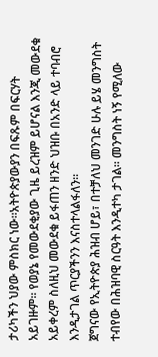ታሪካችን ህያው ምስክር ነው።አትዮጵያውያን በፍጹም በፍርሃት አይገዙም። የወያኔ የመውደቂያው ጊዜ ይረዝም ይሆናል እንጂ መውደቁ አይቀረም ስለዚህ መውደቁ ይፋጠን ዘንድ ህዝቡ በአንድ ላይ ተባብሮ እንዲታገል ጥርያችንን እናስተላልፋለን።
ጀግናው የኢትዮጵያ ሕዝብ ሆይ፣ በተቻለህ መንገድ ሁሉ ይሄ መንግስት ተብየው በሕዝባዊ ስርዓት እንዲተካ ታገል። መንግስት ነኝ የሚለው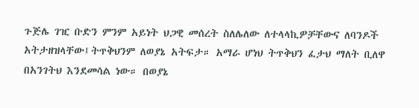ጉጅሌ ገዢ ቡድን ምንም አይነት ህጋዊ መሰረት ስለሌለው ለተላላኪዎቻቸውና ለባንዶች አትታዘዝላቸው፤ትጥቅህንም ለወያኔ አትፍታ። አማራ ሆነህ ትጥቅህን ፈታህ ማለት ቢለዋ በአንገትህ እንደመሳል ነው። በወያኔ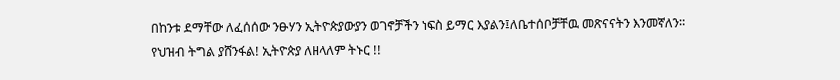በከንቱ ደማቸው ለፈሰሰው ንፁሃን ኢትዮጵያውያን ወገኖቻችን ነፍስ ይማር እያልን፤ለቤተሰቦቻቸዉ መጽናናትን እንመኛለን።
የህዝብ ትግል ያሸንፋል! ኢትዮጵያ ለዘላለም ትኑር !!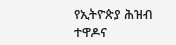የኢትዮጵያ ሕዝብ ተዋዶና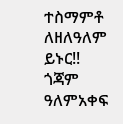ተስማምቶ ለዘለዓለም ይኑር!!
ጎጃም ዓለምአቀፍ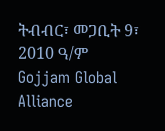ትብብር፣ መጋቢት 9፣ 2010 ዓ/ም
Gojjam Global Alliance